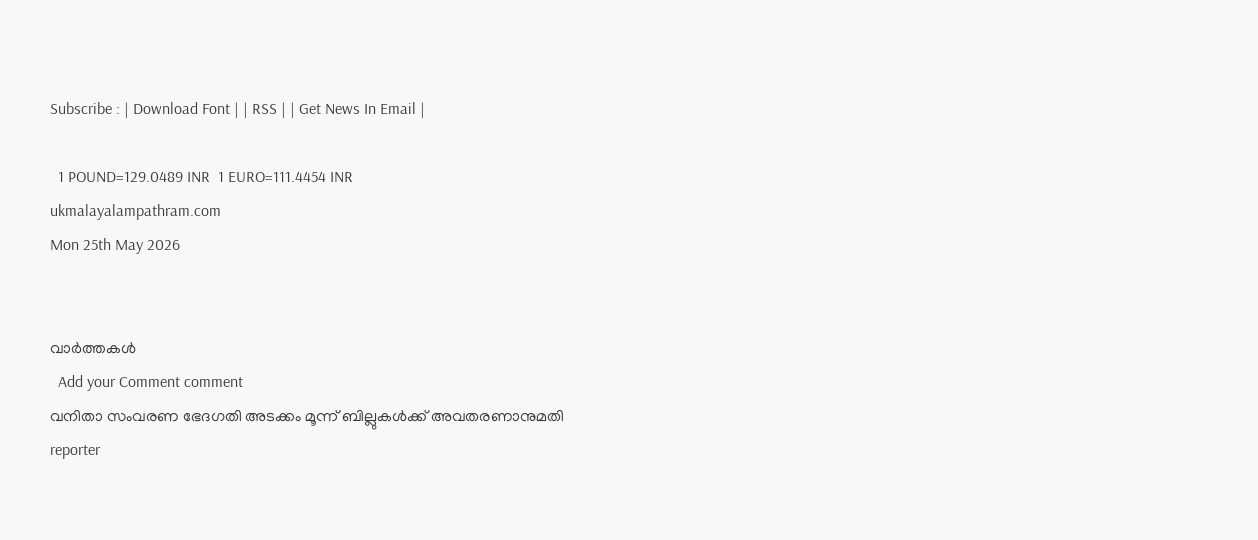Subscribe : | Download Font | | RSS | | Get News In Email |

  1 POUND=129.0489 INR  1 EURO=111.4454 INR
ukmalayalampathram.com
Mon 25th May 2026


വാര്‍ത്തകള്‍
  Add your Comment comment
വനിതാ സംവരണ ഭേദഗതി അടക്കം മൂന്ന് ബില്ലുകള്‍ക്ക് അവതരണാനുമതി
reporter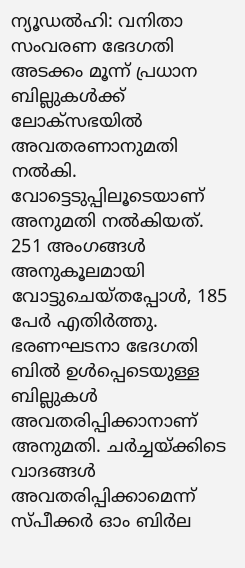ന്യൂഡല്‍ഹി: വനിതാ സംവരണ ഭേദഗതി അടക്കം മൂന്ന് പ്രധാന ബില്ലുകള്‍ക്ക് ലോക്സഭയില്‍ അവതരണാനുമതി നല്‍കി. വോട്ടെടുപ്പിലൂടെയാണ് അനുമതി നല്‍കിയത്. 251 അംഗങ്ങള്‍ അനുകൂലമായി വോട്ടുചെയ്തപ്പോള്‍, 185 പേര്‍ എതിര്‍ത്തു. ഭരണഘടനാ ഭേദഗതി ബില്‍ ഉള്‍പ്പെടെയുള്ള ബില്ലുകള്‍ അവതരിപ്പിക്കാനാണ് അനുമതി. ചര്‍ച്ചയ്ക്കിടെ വാദങ്ങള്‍ അവതരിപ്പിക്കാമെന്ന് സ്പീക്കര്‍ ഓം ബിര്‍ല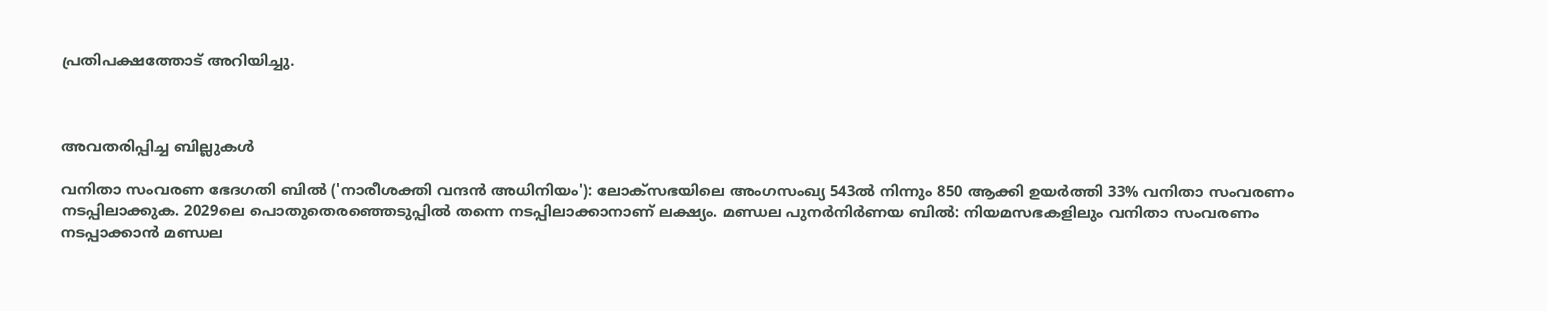പ്രതിപക്ഷത്തോട് അറിയിച്ചു.



അവതരിപ്പിച്ച ബില്ലുകള്‍

വനിതാ സംവരണ ഭേദഗതി ബില്‍ ('നാരീശക്തി വന്ദന്‍ അധിനിയം'): ലോക്സഭയിലെ അംഗസംഖ്യ 543ല്‍ നിന്നും 850 ആക്കി ഉയര്‍ത്തി 33% വനിതാ സംവരണം നടപ്പിലാക്കുക. 2029ലെ പൊതുതെരഞ്ഞെടുപ്പില്‍ തന്നെ നടപ്പിലാക്കാനാണ് ലക്ഷ്യം. മണ്ഡല പുനര്‍നിര്‍ണയ ബില്‍: നിയമസഭകളിലും വനിതാ സംവരണം നടപ്പാക്കാന്‍ മണ്ഡല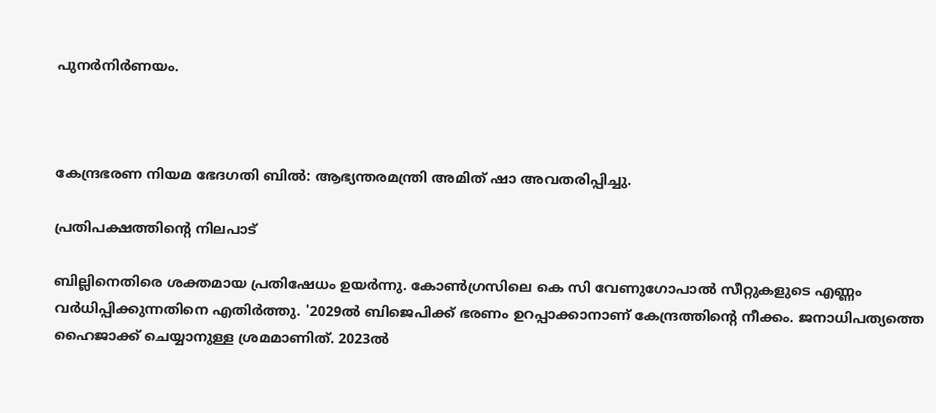പുനര്‍നിര്‍ണയം.



കേന്ദ്രഭരണ നിയമ ഭേദഗതി ബില്‍: ആഭ്യന്തരമന്ത്രി അമിത് ഷാ അവതരിപ്പിച്ചു.

പ്രതിപക്ഷത്തിന്റെ നിലപാട്

ബില്ലിനെതിരെ ശക്തമായ പ്രതിഷേധം ഉയര്‍ന്നു. കോണ്‍ഗ്രസിലെ കെ സി വേണുഗോപാല്‍ സീറ്റുകളുടെ എണ്ണം വര്‍ധിപ്പിക്കുന്നതിനെ എതിര്‍ത്തു. '2029ല്‍ ബിജെപിക്ക് ഭരണം ഉറപ്പാക്കാനാണ് കേന്ദ്രത്തിന്റെ നീക്കം. ജനാധിപത്യത്തെ ഹൈജാക്ക് ചെയ്യാനുള്ള ശ്രമമാണിത്. 2023ല്‍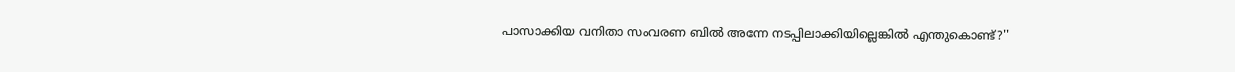പാസാക്കിയ വനിതാ സംവരണ ബില്‍ അന്നേ നടപ്പിലാക്കിയില്ലെങ്കില്‍ എന്തുകൊണ്ട്?''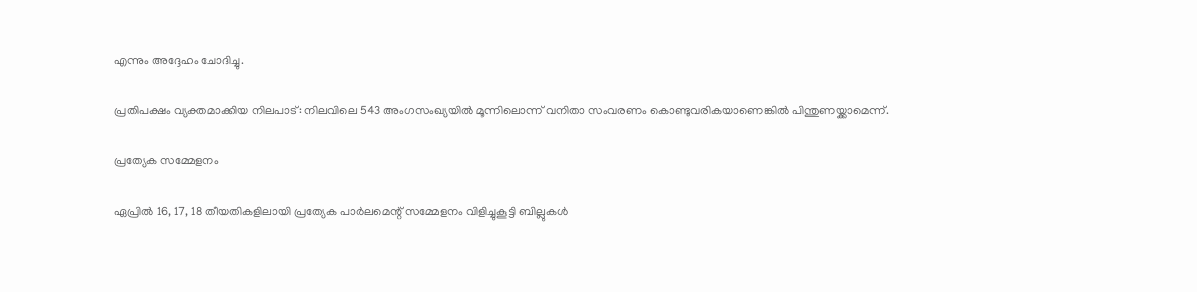എന്നും അദ്ദേഹം ചോദിച്ചു.

പ്രതിപക്ഷം വ്യക്തമാക്കിയ നിലപാട്: നിലവിലെ 543 അംഗസംഖ്യയില്‍ മൂന്നിലൊന്ന് വനിതാ സംവരണം കൊണ്ടുവരികയാണെങ്കില്‍ പിന്തുണയ്ക്കാമെന്ന്.

പ്രത്യേക സമ്മേളനം

ഏപ്രില്‍ 16, 17, 18 തീയതികളിലായി പ്രത്യേക പാര്‍ലമെന്റ് സമ്മേളനം വിളിച്ചുകൂട്ടി ബില്ലുകള്‍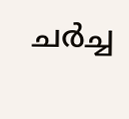ചര്‍ച്ച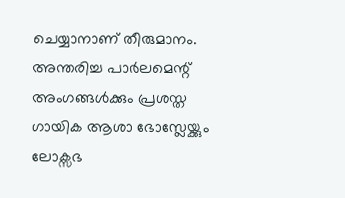ചെയ്യാനാണ് തീരുമാനം. അന്തരിച്ച പാര്‍ലമെന്റ് അംഗങ്ങള്‍ക്കും പ്രശസ്ത ഗായിക ആശാ ഭോസ്ലേയ്ക്കും ലോക്സഭ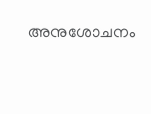അനുശോചനം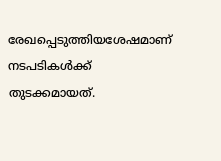രേഖപ്പെടുത്തിയശേഷമാണ് നടപടികള്‍ക്ക് തുടക്കമായത്.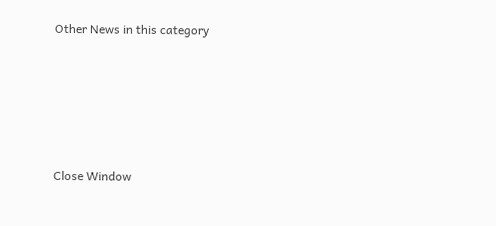Other News in this category








Close Window